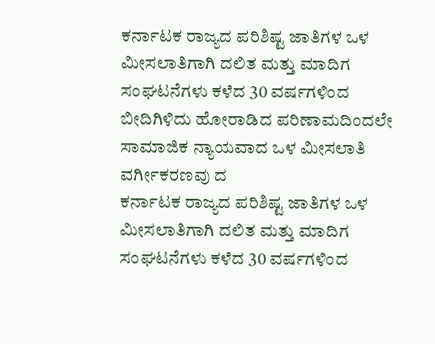ಕರ್ನಾಟಕ ರಾಜ್ಯದ ಪರಿಶಿಷ್ಟ ಜಾತಿಗಳ ಒಳ ಮೀಸಲಾತಿಗಾಗಿ ದಲಿತ ಮತ್ತು ಮಾದಿಗ ಸಂಘಟನೆಗಳು ಕಳೆದ 30 ವರ್ಷಗಳಿಂದ ಬೀದಿಗಿಳಿದು ಹೋರಾಡಿದ ಪರಿಣಾಮದಿಂದಲೇ ಸಾಮಾಜಿಕ ನ್ಯಾಯವಾದ ಒಳ ಮೀಸಲಾತಿ ವರ್ಗೀಕರಣವು ದ
ಕರ್ನಾಟಕ ರಾಜ್ಯದ ಪರಿಶಿಷ್ಟ ಜಾತಿಗಳ ಒಳ ಮೀಸಲಾತಿಗಾಗಿ ದಲಿತ ಮತ್ತು ಮಾದಿಗ ಸಂಘಟನೆಗಳು ಕಳೆದ 30 ವರ್ಷಗಳಿಂದ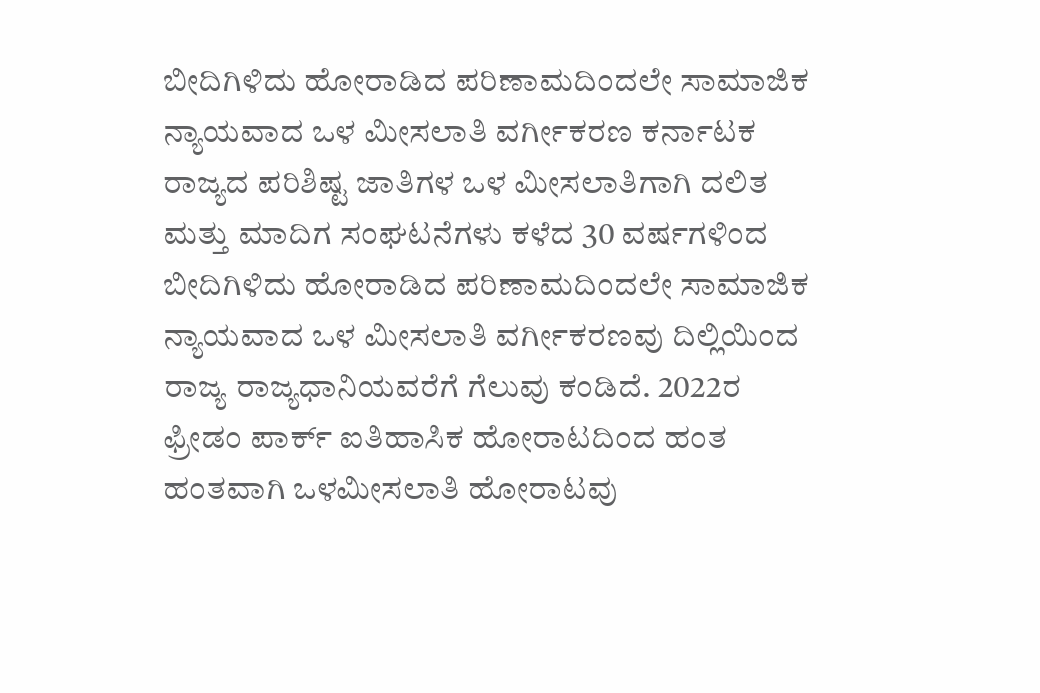ಬೀದಿಗಿಳಿದು ಹೋರಾಡಿದ ಪರಿಣಾಮದಿಂದಲೇ ಸಾಮಾಜಿಕ ನ್ಯಾಯವಾದ ಒಳ ಮೀಸಲಾತಿ ವರ್ಗೀಕರಣ ಕರ್ನಾಟಕ ರಾಜ್ಯದ ಪರಿಶಿಷ್ಟ ಜಾತಿಗಳ ಒಳ ಮೀಸಲಾತಿಗಾಗಿ ದಲಿತ ಮತ್ತು ಮಾದಿಗ ಸಂಘಟನೆಗಳು ಕಳೆದ 30 ವರ್ಷಗಳಿಂದ ಬೀದಿಗಿಳಿದು ಹೋರಾಡಿದ ಪರಿಣಾಮದಿಂದಲೇ ಸಾಮಾಜಿಕ ನ್ಯಾಯವಾದ ಒಳ ಮೀಸಲಾತಿ ವರ್ಗೀಕರಣವು ದಿಲ್ಲಿಯಿಂದ ರಾಜ್ಯ ರಾಜ್ಯಧಾನಿಯವರೆಗೆ ಗೆಲುವು ಕಂಡಿದೆ. 2022ರ ಫ್ರೀಡಂ ಪಾರ್ಕ್ ಐತಿಹಾಸಿಕ ಹೋರಾಟದಿಂದ ಹಂತ ಹಂತವಾಗಿ ಒಳಮೀಸಲಾತಿ ಹೋರಾಟವು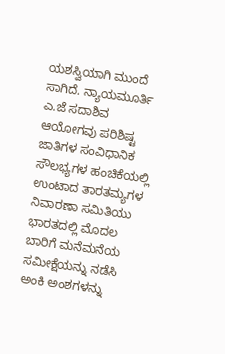ಯಶಸ್ವಿಯಾಗಿ ಮುಂದೆ ಸಾಗಿದೆ. ನ್ಯಾಯಮೂರ್ತಿ ಎ.ಜೆ ಸದಾಶಿವ ಆಯೋಗವು ಪರಿಶಿಷ್ಟ ಜಾತಿಗಳ ಸಂವಿಧಾನಿಕ ಸೌಲಭ್ಯಗಳ ಹಂಚಿಕೆಯಲ್ಲಿ ಉಂಟಾದ ತಾರತಮ್ಯಗಳ ನಿವಾರಣಾ ಸಮಿತಿಯು ಭಾರತದಲ್ಲಿ ಮೊದಲ ಬಾರಿಗೆ ಮನೆಮನೆಯ ಸಮೀಕ್ಷೆಯನ್ನು ನಡೆಸಿ ಅಂಕಿ ಅಂಶಗಳನ್ನು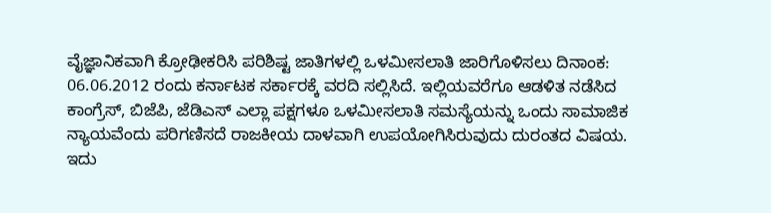ವೈಜ್ಞಾನಿಕವಾಗಿ ಕ್ರೋಢೀಕರಿಸಿ ಪರಿಶಿಷ್ಟ ಜಾತಿಗಳಲ್ಲಿ ಒಳಮೀಸಲಾತಿ ಜಾರಿಗೊಳಿಸಲು ದಿನಾಂಕ: 06.06.2012 ರಂದು ಕರ್ನಾಟಕ ಸರ್ಕಾರಕ್ಕೆ ವರದಿ ಸಲ್ಲಿಸಿದೆ. ಇಲ್ಲಿಯವರೆಗೂ ಆಡಳಿತ ನಡೆಸಿದ ಕಾಂಗ್ರೆಸ್, ಬಿಜೆಪಿ, ಜೆಡಿಎಸ್ ಎಲ್ಲಾ ಪಕ್ಷಗಳೂ ಒಳಮೀಸಲಾತಿ ಸಮಸ್ಯೆಯನ್ನು ಒಂದು ಸಾಮಾಜಿಕ ನ್ಯಾಯವೆಂದು ಪರಿಗಣಿಸದೆ ರಾಜಕೀಯ ದಾಳವಾಗಿ ಉಪಯೋಗಿಸಿರುವುದು ದುರಂತದ ವಿಷಯ. ಇದು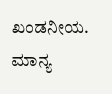ಖಂಡನೀಯ. ಮಾನ್ಯ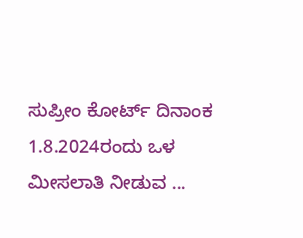ಸುಪ್ರೀಂ ಕೋರ್ಟ್ ದಿನಾಂಕ 1.8.2024ರಂದು ಒಳ ಮೀಸಲಾತಿ ನೀಡುವ ...